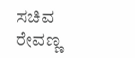ಸಚಿವ ರೇವಣ್ಣ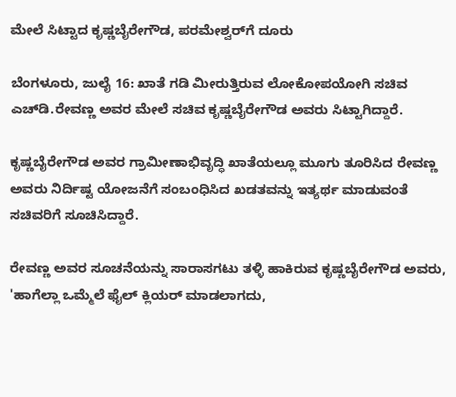ಮೇಲೆ ಸಿಟ್ಟಾದ ಕೃಷ್ಣಬೈರೇಗೌಡ, ಪರಮೇಶ್ವರ್‌ಗೆ ದೂರು

ಬೆಂಗಳೂರು, ಜುಲೈ 16: ಖಾತೆ ಗಡಿ ಮೀರುತ್ತಿರುವ ಲೋಕೋಪಯೋಗಿ ಸಚಿವ ಎಚ್‌ಡಿ.ರೇವಣ್ಣ ಅವರ ಮೇಲೆ ಸಚಿವ ಕೃಷ್ಣಬೈರೇಗೌಡ ಅವರು ಸಿಟ್ಟಾಗಿದ್ದಾರೆ.

ಕೃಷ್ಣಬೈರೇಗೌಡ ಅವರ ಗ್ರಾಮೀಣಾಭಿವೃದ್ಧಿ ಖಾತೆಯಲ್ಲೂ ಮೂಗು ತೂರಿಸಿದ ರೇವಣ್ಣ ಅವರು ನಿರ್ದಿಷ್ಟ ಯೋಜನೆಗೆ ಸಂಬಂಧಿಸಿದ ಖಡತವನ್ನು ಇತ್ಯರ್ಥ ಮಾಡುವಂತೆ ಸಚಿವರಿಗೆ ಸೂಚಿಸಿದ್ದಾರೆ.

ರೇವಣ್ಣ ಅವರ ಸೂಚನೆಯನ್ನು ಸಾರಾಸಗಟು ತಳ್ಳಿ ಹಾಕಿರುವ ಕೃಷ್ಣಬೈರೇಗೌಡ ಅವರು, 'ಹಾಗೆಲ್ಲಾ ಒಮ್ಮೆಲೆ ಫೈಲ್ ಕ್ಲಿಯರ್ ಮಾಡಲಾಗದು,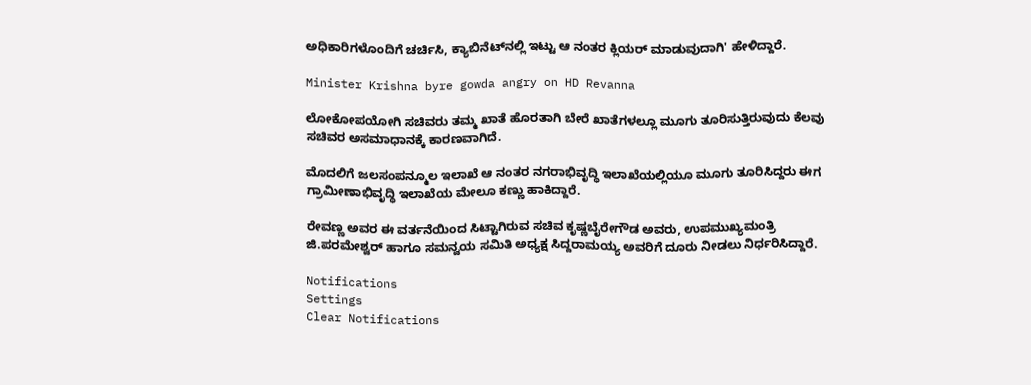ಅಧಿಕಾರಿಗಳೊಂದಿಗೆ ಚರ್ಚಿಸಿ, ಕ್ಯಾಬಿನೆಟ್‌ನಲ್ಲಿ ಇಟ್ಟು ಆ ನಂತರ ಕ್ಲಿಯರ್ ಮಾಡುವುದಾಗಿ' ಹೇಳಿದ್ದಾರೆ.

Minister Krishna byre gowda angry on HD Revanna

ಲೋಕೋಪಯೋಗಿ ಸಚಿವರು ತಮ್ಮ ಖಾತೆ ಹೊರತಾಗಿ ಬೇರೆ ಖಾತೆಗಳಲ್ಲೂ ಮೂಗು ತೂರಿಸುತ್ತಿರುವುದು ಕೆಲವು ಸಚಿವರ ಅಸಮಾಧಾನಕ್ಕೆ ಕಾರಣವಾಗಿದೆ.

ಮೊದಲಿಗೆ ಜಲಸಂಪನ್ಮೂಲ ಇಲಾಖೆ ಆ ನಂತರ ನಗರಾಭಿವೃದ್ಧಿ ಇಲಾಖೆಯಲ್ಲಿಯೂ ಮೂಗು ತೂರಿಸಿದ್ದರು ಈಗ ಗ್ರಾಮೀಣಾಭಿವೃದ್ಧಿ ಇಲಾಖೆಯ ಮೇಲೂ ಕಣ್ಣು ಹಾಕಿದ್ದಾರೆ.

ರೇವಣ್ಣ ಅವರ ಈ ವರ್ತನೆಯಿಂದ ಸಿಟ್ಟಾಗಿರುವ ಸಚಿವ ಕೃಷ್ಣಬೈರೇಗೌಡ ಅವರು, ಉಪಮುಖ್ಯಮಂತ್ರಿ ಜಿ.ಪರಮೇಶ್ವರ್ ಹಾಗೂ ಸಮನ್ವಯ ಸಮಿತಿ ಅಧ್ಯಕ್ಷ ಸಿದ್ದರಾಮಯ್ಯ ಅವರಿಗೆ ದೂರು ನೀಡಲು ನಿರ್ಧರಿಸಿದ್ದಾರೆ.

Notifications
Settings
Clear Notifications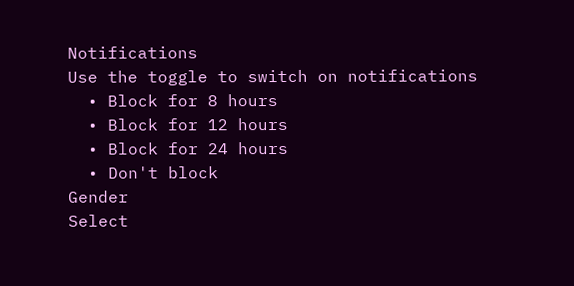Notifications
Use the toggle to switch on notifications
  • Block for 8 hours
  • Block for 12 hours
  • Block for 24 hours
  • Don't block
Gender
Select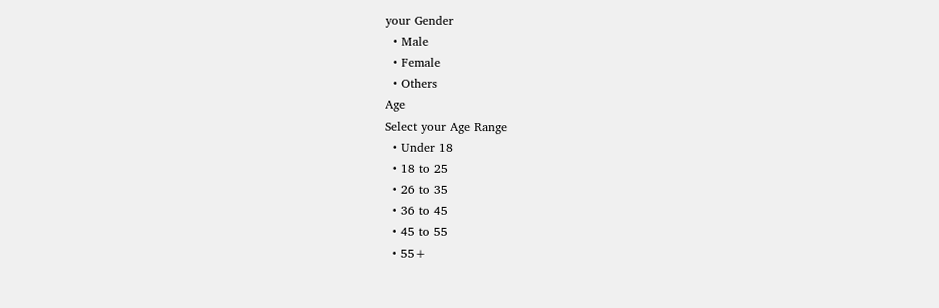your Gender
  • Male
  • Female
  • Others
Age
Select your Age Range
  • Under 18
  • 18 to 25
  • 26 to 35
  • 36 to 45
  • 45 to 55
  • 55+